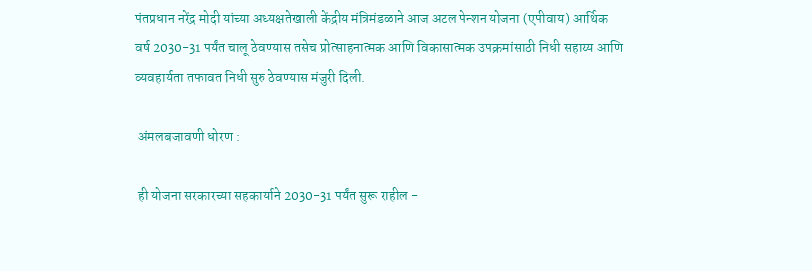पंतप्रधान नरेंद्र मोदी यांच्या अध्यक्षतेखाली केंद्रीय मंत्रिमंडळाने आज अटल पेन्शन योजना (एपीवाय) आर्थिक वर्ष 2030-31 पर्यंत चालू ठेवण्यास तसेच प्रोत्साहनात्मक आणि विकासात्मक उपक्रमांसाठी निधी सहाय्य आणि व्यवहार्यता तफावत निधी सुरु ठेवण्यास मंजुरी दिली.

 अंमलबजावणी धोरण :

 ही योजना सरकारच्या सहकार्याने 2030-31 पर्यंत सुरू राहील -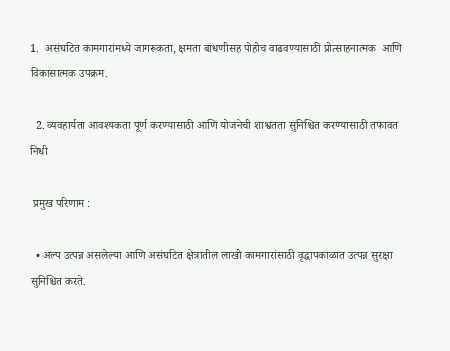1.  असंघटित कामगारांमध्ये जागरूकता, क्षमता बांधणीसह पोहोच वाढवण्यासाठी प्रोत्साहनात्मक  आणि विकासात्मक उपक्रम.

  2. व्यवहार्यता आवश्यकता पूर्ण करण्यासाठी आणि योजनेची शाश्वतता सुनिश्चित करण्यासाठी तफावत निधी

 प्रमुख परिणाम :

  • अल्प उत्पन्न असलेल्या आणि असंघटित क्षेत्रातील लाखो कामगारांसाठी वृद्धापकाळात उत्पन्न सुरक्षा सुनिश्चित करते.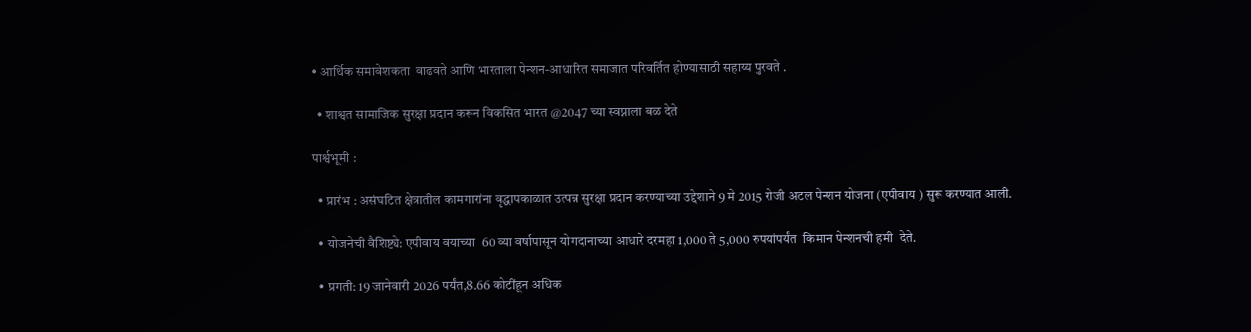• आर्थिक समावेशकता  वाढवते आणि भारताला पेन्शन-आधारित समाजात परिवर्तित होण्यासाठी सहाय्य पुरवते .

  • शाश्वत सामाजिक सुरक्षा प्रदान करून विकसित भारत @2047 च्या स्वप्नाला बळ देते

पार्श्वभूमी :

  • प्रारंभ : असंघटित क्षेत्रातील कामगारांना वृद्धापकाळात उत्पन्न सुरक्षा प्रदान करण्याच्या उद्देशाने 9 मे 2015 रोजी अटल पेन्शन योजना (एपीवाय ) सुरू करण्यात आली.

  • योजनेची वैशिष्ट्ये: एपीवाय वयाच्या  60 व्या वर्षापासून योगदानाच्या आधारे दरमहा 1,000 ते 5,000 रुपयांपर्यंत  किमान पेन्शनची हमी  देते.

  • प्रगती: 19 जानेवारी 2026 पर्यंत,8.66 कोटींहून अधिक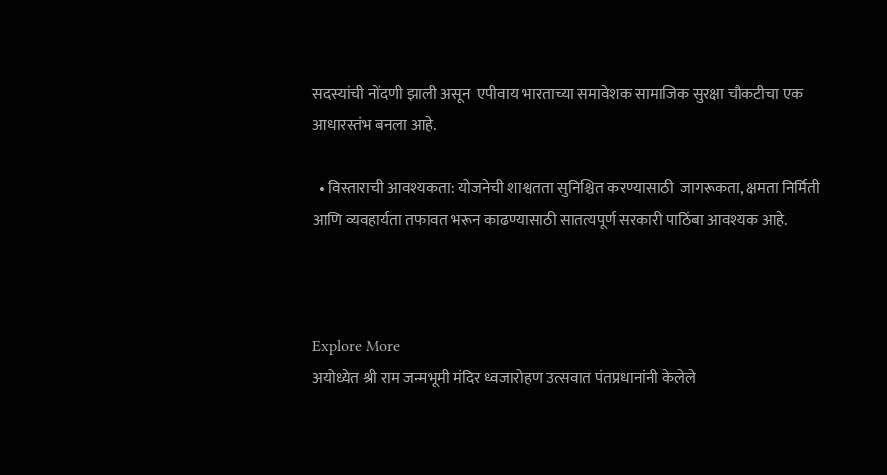सदस्यांची नोंदणी झाली असून  एपीवाय भारताच्या समावेशक सामाजिक सुरक्षा चौकटीचा एक आधारस्तंभ बनला आहे.

  • विस्ताराची आवश्यकता: योजनेची शाश्वतता सुनिश्चित करण्यासाठी  जागरूकता, क्षमता निर्मिती आणि व्यवहार्यता तफावत भरून काढण्यासाठी सातत्यपूर्ण सरकारी पाठिंबा आवश्यक आहे.



Explore More
अयोध्येत श्री राम जन्मभूमी मंदिर ध्वजारोहण उत्सवात पंतप्रधानांनी केलेले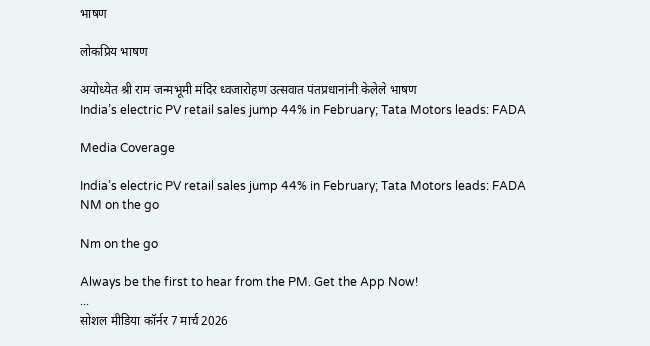भाषण

लोकप्रिय भाषण

अयोध्येत श्री राम जन्मभूमी मंदिर ध्वजारोहण उत्सवात पंतप्रधानांनी केलेले भाषण
India’s electric PV retail sales jump 44% in February; Tata Motors leads: FADA

Media Coverage

India’s electric PV retail sales jump 44% in February; Tata Motors leads: FADA
NM on the go

Nm on the go

Always be the first to hear from the PM. Get the App Now!
...
सोशल मीडिया कॉर्नर 7 मार्च 2026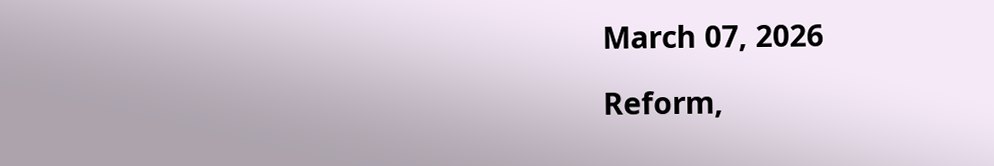March 07, 2026

Reform,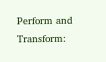Perform and Transform: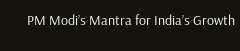PM Modi’s Mantra for India’s Growth